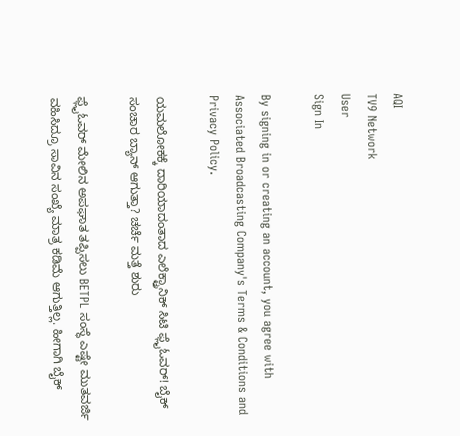AQI
TV9 Network
User
Sign In

By signing in or creating an account, you agree with Associated Broadcasting Company's Terms & Conditions and Privacy Policy.

ಯಮಲೋಕಕ್ಕೆ ದಾರಿಯಾದಂತಾದ ಎಲೆಕ್ಟ್ರಾನಿಕ್ ಸಿಟಿ ಫ್ಲೈಓವರ್! ಬೈಕ್ ಸಂಚಾರ ಬ್ಯಾನ್ ಆಗುತ್ತಾ? ಚರ್ಚೆ ಮತ್ತೆ ಶುರು

ಫ್ಲೈಓವರ್ ಮೇಲಿನ ಅಪಘಾತ ತಪ್ಪಿಸಲು BETPL ಸಂಸ್ಥೆ ಎಷ್ಟೇ ಮುತವರ್ಜಿ ವಹಿಸಿದ್ರೂ ಸಾವಿನ ಸಂಖ್ಯೆ ಮಾತ್ರ ಕಡಿಮೆ ಆಗುತ್ತಿಲ್ಲ. ಹೀಗಾಗಿ ಬೈಕ್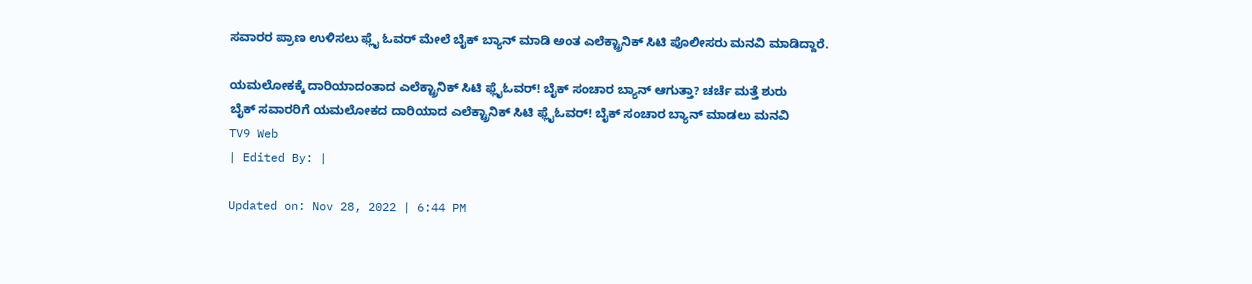ಸವಾರರ ಪ್ರಾಣ ಉಳಿಸಲು ಫ್ಲೈ ಓವರ್ ಮೇಲೆ ಬೈಕ್ ಬ್ಯಾನ್ ಮಾಡಿ ಅಂತ ಎಲೆಕ್ಟ್ರಾನಿಕ್ ಸಿಟಿ ಪೊಲೀಸರು ಮನವಿ ಮಾಡಿದ್ದಾರೆ.

ಯಮಲೋಕಕ್ಕೆ ದಾರಿಯಾದಂತಾದ ಎಲೆಕ್ಟ್ರಾನಿಕ್ ಸಿಟಿ ಫ್ಲೈಓವರ್! ಬೈಕ್ ಸಂಚಾರ ಬ್ಯಾನ್ ಆಗುತ್ತಾ? ಚರ್ಚೆ ಮತ್ತೆ ಶುರು
ಬೈಕ್ ಸವಾರರಿಗೆ ಯಮಲೋಕದ ದಾರಿಯಾದ ಎಲೆಕ್ಟ್ರಾನಿಕ್ ಸಿಟಿ ಫ್ಲೈಓವರ್! ಬೈಕ್ ಸಂಚಾರ ಬ್ಯಾನ್ ಮಾಡಲು ಮನವಿ
TV9 Web
| Edited By: |

Updated on: Nov 28, 2022 | 6:44 PM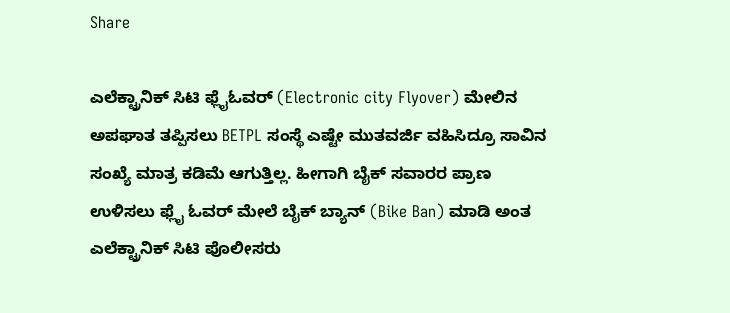Share

ಎಲೆಕ್ಟ್ರಾನಿಕ್ ಸಿಟಿ ಫ್ಲೈಓವರ್ (Electronic city Flyover) ಮೇಲಿನ ಅಪಘಾತ ತಪ್ಪಿಸಲು BETPL ಸಂಸ್ಥೆ ಎಷ್ಟೇ ಮುತವರ್ಜಿ ವಹಿಸಿದ್ರೂ ಸಾವಿನ ಸಂಖ್ಯೆ ಮಾತ್ರ ಕಡಿಮೆ ಆಗುತ್ತಿಲ್ಲ. ಹೀಗಾಗಿ ಬೈಕ್ ಸವಾರರ ಪ್ರಾಣ ಉಳಿಸಲು ಫ್ಲೈ ಓವರ್ ಮೇಲೆ ಬೈಕ್ ಬ್ಯಾನ್ (Bike Ban) ಮಾಡಿ ಅಂತ ಎಲೆಕ್ಟ್ರಾನಿಕ್ ಸಿಟಿ ಪೊಲೀಸರು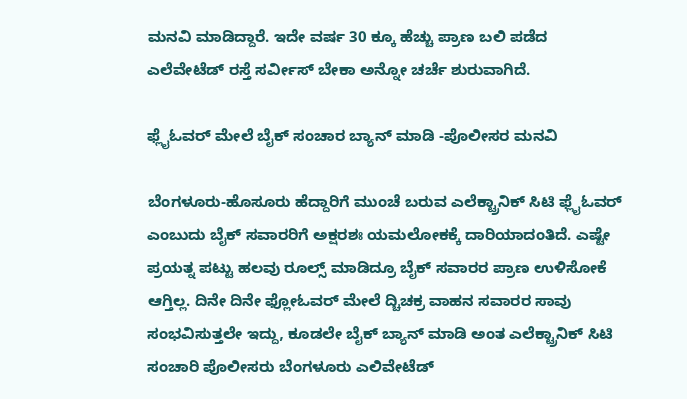ಮನವಿ ಮಾಡಿದ್ದಾರೆ. ಇದೇ ವರ್ಷ 30 ಕ್ಕೂ ಹೆಚ್ಚು ಪ್ರಾಣ ಬಲಿ ಪಡೆದ ಎಲೆವೇಟೆಡ್ ರಸ್ತೆ ಸರ್ವೀಸ್ ಬೇಕಾ ಅನ್ನೋ ಚರ್ಚೆ ಶುರುವಾಗಿದೆ.

ಫ್ಲೈಓವರ್ ಮೇಲೆ ಬೈಕ್ ಸಂಚಾರ ಬ್ಯಾನ್ ಮಾಡಿ -ಪೊಲೀಸರ ಮನವಿ

ಬೆಂಗಳೂರು-ಹೊಸೂರು ಹೆದ್ದಾರಿಗೆ ಮುಂಚೆ ಬರುವ ಎಲೆಕ್ಟ್ರಾನಿಕ್ ಸಿಟಿ ಫ್ಲೈಓವರ್ ಎಂಬುದು ಬೈಕ್ ಸವಾರರಿಗೆ ಅಕ್ಷರಶಃ ಯಮಲೋಕಕ್ಕೆ ದಾರಿಯಾದಂತಿದೆ. ಎಷ್ಟೇ ಪ್ರಯತ್ನ ಪಟ್ಟು ಹಲವು ರೂಲ್ಸ್ ಮಾಡಿದ್ರೂ ಬೈಕ್ ಸವಾರರ ಪ್ರಾಣ ಉಳಿಸೋಕೆ ಆಗ್ತಿಲ್ಲ. ದಿನೇ ದಿನೇ ಫ್ಲೋಓವರ್ ಮೇಲೆ ದ್ಚಿಚಕ್ರ ವಾಹನ ಸವಾರರ ಸಾವು ಸಂಭವಿಸುತ್ತಲೇ ಇದ್ದು, ಕೂಡಲೇ ಬೈಕ್ ಬ್ಯಾನ್ ಮಾಡಿ ಅಂತ ಎಲೆಕ್ಟ್ರಾನಿಕ್ ಸಿಟಿ ಸಂಚಾರಿ ಪೊಲೀಸರು ಬೆಂಗಳೂರು ಎಲಿವೇಟೆಡ್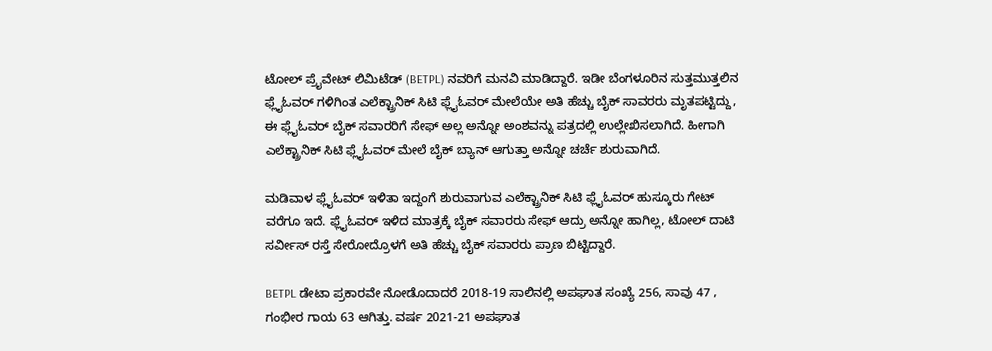ಟೋಲ್ ಪ್ರೈವೇಟ್ ಲಿಮಿಟೆಡ್ (BETPL) ನವರಿಗೆ ಮನವಿ ಮಾಡಿದ್ದಾರೆ. ಇಡೀ ಬೆಂಗಳೂರಿನ ಸುತ್ತಮುತ್ತಲಿನ ಫ್ಲೈಓವರ್ ಗಳಿಗಿಂತ ಎಲೆಕ್ಟ್ರಾನಿಕ್ ಸಿಟಿ ಫ್ಲೈಓವರ್ ಮೇಲೆಯೇ ಅತಿ ಹೆಚ್ಚು ಬೈಕ್ ಸಾವರರು ಮೃತಪಟ್ಟಿದ್ದು, ಈ ಫ್ಲೈಓವರ್ ಬೈಕ್ ಸವಾರರಿಗೆ ಸೇಫ್ ಅಲ್ಲ ಅನ್ನೋ ಅಂಶವನ್ನು ಪತ್ರದಲ್ಲಿ ಉಲ್ಲೇಖಿಸಲಾಗಿದೆ. ಹೀಗಾಗಿ ಎಲೆಕ್ಟ್ರಾನಿಕ್ ಸಿಟಿ ಫ್ಲೈಓವರ್ ಮೇಲೆ ಬೈಕ್ ಬ್ಯಾನ್ ಆಗುತ್ತಾ ಅನ್ನೋ ಚರ್ಚೆ ಶುರುವಾಗಿದೆ.

ಮಡಿವಾಳ ಫ್ಲೈಓವರ್ ಇಳಿತಾ ಇದ್ದಂಗೆ ಶುರುವಾಗುವ ಎಲೆಕ್ಟ್ರಾನಿಕ್ ಸಿಟಿ ಫ್ಲೈಓವರ್ ಹುಸ್ಕೂರು ಗೇಟ್ ವರೆಗೂ ಇದೆ. ಫ್ಲೈಓವರ್ ಇಳಿದ ಮಾತ್ರಕ್ಕೆ ಬೈಕ್ ಸವಾರರು ಸೇಫ್ ಆದ್ರು ಅನ್ನೋ ಹಾಗಿಲ್ಲ, ಟೋಲ್ ದಾಟಿ ಸರ್ವೀಸ್ ರಸ್ತೆ ಸೇರೋದ್ರೊಳಗೆ ಅತಿ ಹೆಚ್ಚು ಬೈಕ್ ಸವಾರರು ಪ್ರಾಣ ಬಿಟ್ಟಿದ್ದಾರೆ.

BETPL ಡೇಟಾ ಪ್ರಕಾರವೇ ನೋಡೊದಾದರೆ 2018-19 ಸಾಲಿನಲ್ಲಿ ಅಪಘಾತ ಸಂಖ್ಯೆ 256, ಸಾವು 47 , ಗಂಭೀರ ಗಾಯ 63 ಆಗಿತ್ತು. ವರ್ಷ 2021-21 ಅಪಘಾತ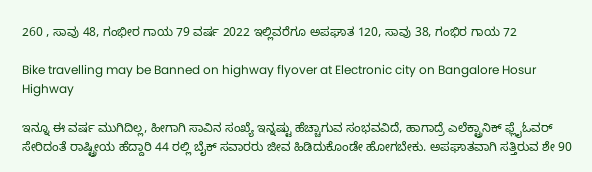260 , ಸಾವು 48, ಗಂಭೀರ ಗಾಯ 79 ವರ್ಷ 2022 ಇಲ್ಲಿವರೆಗೂ ಅಪಘಾತ 120, ಸಾವು 38, ಗಂಭಿರ ಗಾಯ 72

Bike travelling may be Banned on highway flyover at Electronic city on Bangalore Hosur Highway

ಇನ್ನೂ ಈ ವರ್ಷ ಮುಗಿದಿಲ್ಲ, ಹೀಗಾಗಿ ಸಾವಿನ ಸಂಖ್ಯೆ ಇನ್ನಷ್ಟು ಹೆಚ್ಚಾಗುವ ಸಂಭವವಿದೆ, ಹಾಗಾದ್ರೆ ಎಲೆಕ್ಟ್ರಾನಿಕ್ ಫ್ಲೈಓವರ್ ಸೇರಿದಂತೆ ರಾಷ್ಟ್ರೀಯ ಹೆದ್ದಾರಿ 44 ರಲ್ಲಿ ಬೈಕ್ ಸವಾರರು ಜೀವ ಹಿಡಿದುಕೊಂಡೇ‌ ಹೋಗಬೇಕು. ಅಪಘಾತವಾಗಿ ಸತ್ತಿರುವ ಶೇ 90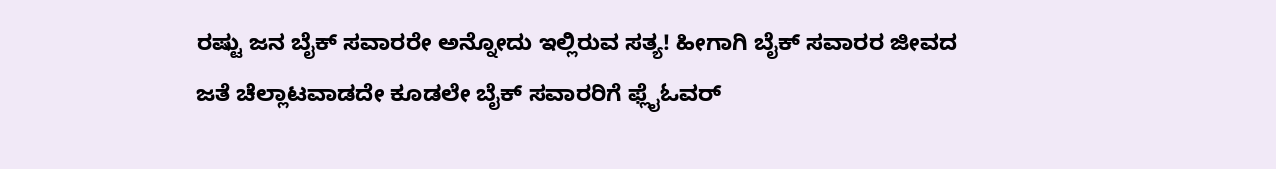ರಷ್ಟು ಜನ ಬೈಕ್ ಸವಾರರೇ ಅನ್ನೋದು ಇಲ್ಲಿರುವ ಸತ್ಯ! ಹೀಗಾಗಿ ಬೈಕ್ ಸವಾರರ ಜೀವದ ಜತೆ ಚೆಲ್ಲಾಟವಾಡದೇ ಕೂಡಲೇ ಬೈಕ್ ಸವಾರರಿಗೆ ಫ್ಲೈಓವರ್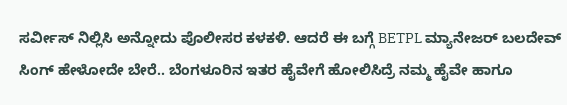ಸರ್ವೀಸ್ ನಿಲ್ಲಿಸಿ ಅನ್ನೋದು ಪೊಲೀಸರ ಕಳಕಳಿ. ಆದರೆ ಈ ಬಗ್ಗೆ BETPL ಮ್ಯಾನೇಜರ್ ಬಲದೇವ್ ಸಿಂಗ್ ಹೇಳೋದೇ ಬೇರೆ.. ಬೆಂಗಳೂರಿನ ಇತರ ಹೈವೇಗೆ ಹೋಲಿಸಿದ್ರೆ ನಮ್ಮ ಹೈವೇ ಹಾಗೂ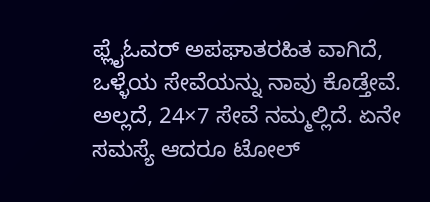ಫ್ಲೈಓವರ್ ಅಪಘಾತರಹಿತ ವಾಗಿದೆ, ಒಳ್ಳೆಯ ಸೇವೆಯನ್ನು ನಾವು ಕೊಡ್ತೇವೆ. ಅಲ್ಲದೆ, 24×7 ಸೇವೆ ನಮ್ಮಲ್ಲಿದೆ. ಏನೇ ಸಮಸ್ಯೆ ಆದರೂ ಟೋಲ್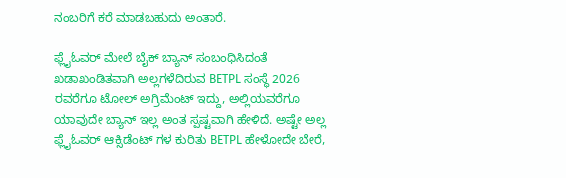ನಂಬರಿಗೆ ಕರೆ ಮಾಡಬಹುದು ಅಂತಾರೆ.

ಫ್ಲೈಓವರ್ ಮೇಲೆ ಬೈಕ್ ಬ್ಯಾನ್ ಸಂಬಂಧಿಸಿದಂತೆ ಖಡಾಖಂಡಿತವಾಗಿ ಅಲ್ಲಗಳೆದಿರುವ BETPL ಸಂಸ್ಥೆ 2026 ರವರೆಗೂ ಟೋಲ್ ಅಗ್ರಿಮೆಂಟ್ ಇದ್ದು, ಅಲ್ಲಿಯವರೆಗೂ ಯಾವುದೇ ಬ್ಯಾನ್ ಇಲ್ಲ ಅಂತ ಸ್ಪಷ್ಟವಾಗಿ ಹೇಳಿದೆ. ಅಷ್ಟೇ ಅಲ್ಲ ಫ್ಲೈಓವರ್ ಆಕ್ಸಿಡೆಂಟ್ ಗಳ ಕುರಿತು BETPL ಹೇಳೋದೇ ಬೇರೆ,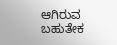ಆಗಿರುವ ಬಹುತೇಕ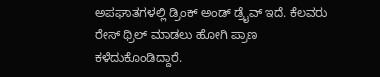ಅಪಘಾತಗಳಲ್ಲಿ ಡ್ರಿಂಕ್ ಅಂಡ್ ಡ್ರೈವ್ ಇದೆ. ಕೆಲವರು ರೇಸ್ ಥ್ರಿಲ್ ಮಾಡಲು ಹೋಗಿ ಪ್ರಾಣ ಕಳೆದುಕೊಂಡಿದ್ದಾರೆ.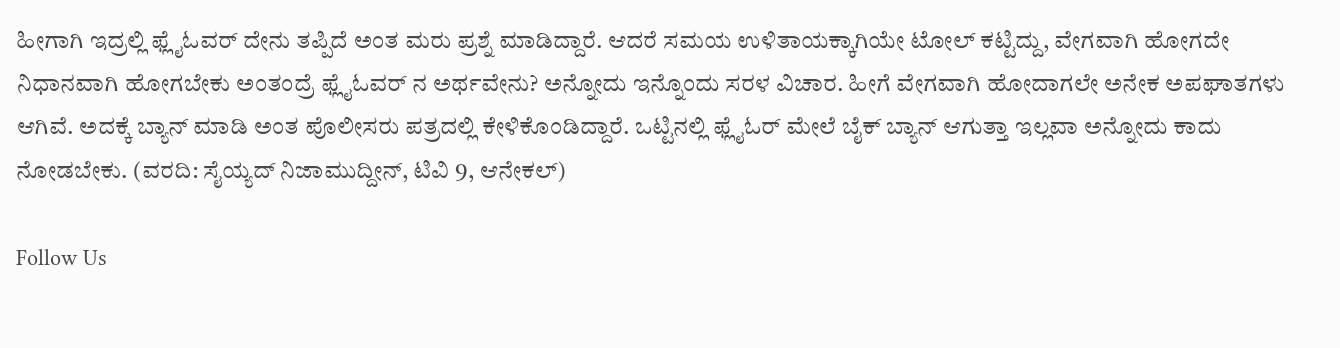ಹೀಗಾಗಿ ಇದ್ರಲ್ಲಿ ಫ್ಲೈಓವರ್ ದೇನು ತಪ್ಪಿದೆ ಅಂತ ಮರು ಪ್ರಶ್ನೆ ಮಾಡಿದ್ದಾರೆ. ಆದರೆ ಸಮಯ ಉಳಿತಾಯಕ್ಕಾಗಿಯೇ ಟೋಲ್ ಕಟ್ಟಿದ್ದು, ವೇಗವಾಗಿ ಹೋಗದೇ ನಿಧಾನವಾಗಿ ಹೋಗಬೇಕು ಅಂತಂದ್ರೆ ಫ್ಲೈಓವರ್ ನ ಅರ್ಥವೇನು? ಅನ್ನೋದು ಇನ್ನೊಂದು ಸರಳ ವಿಚಾರ. ಹೀಗೆ ವೇಗವಾಗಿ ಹೋದಾಗಲೇ ಅನೇಕ ಅಪಘಾತಗಳು ಆಗಿವೆ. ಅದಕ್ಕೆ ಬ್ಯಾನ್ ಮಾಡಿ ಅಂತ ಪೊಲೀಸರು ಪತ್ರದಲ್ಲಿ ಕೇಳಿಕೊಂಡಿದ್ದಾರೆ. ಒಟ್ಟಿನಲ್ಲಿ ಫ್ಲೈಓರ್ ಮೇಲೆ ಬೈಕ್ ಬ್ಯಾನ್ ಆಗುತ್ತಾ ಇಲ್ಲವಾ ಅನ್ನೋದು ಕಾದು ನೋಡಬೇಕು. (ವರದಿ: ಸೈಯ್ಯದ್ ನಿಜಾಮುದ್ದೀನ್, ಟಿವಿ 9, ಆನೇಕಲ್)

Follow Us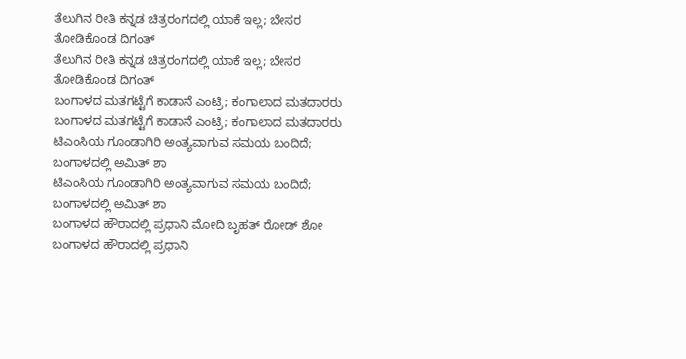ತೆಲುಗಿನ ರೀತಿ ಕನ್ನಡ ಚಿತ್ರರಂಗದಲ್ಲಿ ಯಾಕೆ ಇಲ್ಲ; ಬೇಸರ ತೋಡಿಕೊಂಡ ದಿಗಂತ್
ತೆಲುಗಿನ ರೀತಿ ಕನ್ನಡ ಚಿತ್ರರಂಗದಲ್ಲಿ ಯಾಕೆ ಇಲ್ಲ; ಬೇಸರ ತೋಡಿಕೊಂಡ ದಿಗಂತ್
ಬಂಗಾಳದ ಮತಗಟ್ಟೆಗೆ ಕಾಡಾನೆ ಎಂಟ್ರಿ; ಕಂಗಾಲಾದ ಮತದಾರರು
ಬಂಗಾಳದ ಮತಗಟ್ಟೆಗೆ ಕಾಡಾನೆ ಎಂಟ್ರಿ; ಕಂಗಾಲಾದ ಮತದಾರರು
ಟಿಎಂಸಿಯ ಗೂಂಡಾಗಿರಿ ಅಂತ್ಯವಾಗುವ ಸಮಯ ಬಂದಿದೆ; ಬಂಗಾಳದಲ್ಲಿ ಅಮಿತ್ ಶಾ
ಟಿಎಂಸಿಯ ಗೂಂಡಾಗಿರಿ ಅಂತ್ಯವಾಗುವ ಸಮಯ ಬಂದಿದೆ; ಬಂಗಾಳದಲ್ಲಿ ಅಮಿತ್ ಶಾ
ಬಂಗಾಳದ ಹೌರಾದಲ್ಲಿ ಪ್ರಧಾನಿ ಮೋದಿ ಬೃಹತ್ ರೋಡ್ ಶೋ
ಬಂಗಾಳದ ಹೌರಾದಲ್ಲಿ ಪ್ರಧಾನಿ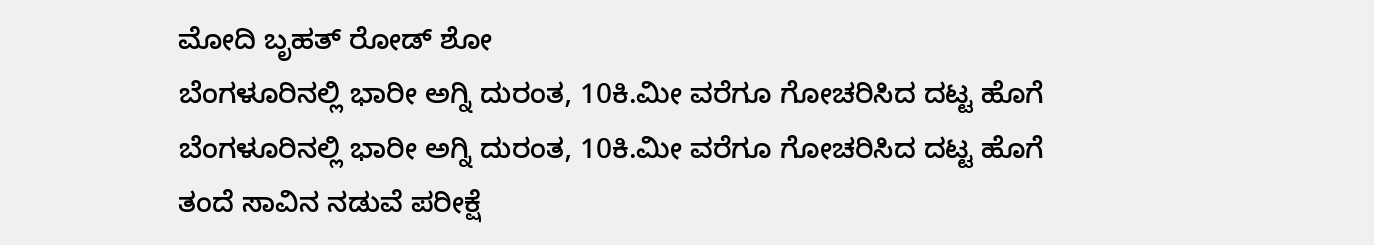ಮೋದಿ ಬೃಹತ್ ರೋಡ್ ಶೋ
ಬೆಂಗಳೂರಿನಲ್ಲಿ ಭಾರೀ ಅಗ್ನಿ ದುರಂತ, 10ಕಿ.ಮೀ ವರೆಗೂ ಗೋಚರಿಸಿದ ದಟ್ಟ ಹೊಗೆ
ಬೆಂಗಳೂರಿನಲ್ಲಿ ಭಾರೀ ಅಗ್ನಿ ದುರಂತ, 10ಕಿ.ಮೀ ವರೆಗೂ ಗೋಚರಿಸಿದ ದಟ್ಟ ಹೊಗೆ
ತಂದೆ ಸಾವಿನ ನಡುವೆ ಪರೀಕ್ಷೆ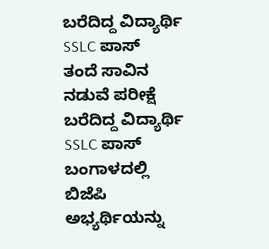ಬರೆದಿದ್ದ ವಿದ್ಯಾರ್ಥಿ SSLC ಪಾಸ್
ತಂದೆ ಸಾವಿನ ನಡುವೆ ಪರೀಕ್ಷೆ ಬರೆದಿದ್ದ ವಿದ್ಯಾರ್ಥಿ SSLC ಪಾಸ್
ಬಂಗಾಳದಲ್ಲಿ ಬಿಜೆಪಿ ಅಭ್ಯರ್ಥಿಯನ್ನು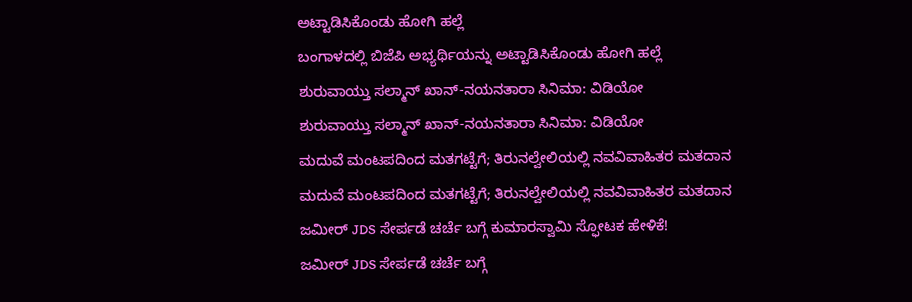ಅಟ್ಟಾಡಿಸಿಕೊಂಡು ಹೋಗಿ ಹಲ್ಲೆ
ಬಂಗಾಳದಲ್ಲಿ ಬಿಜೆಪಿ ಅಭ್ಯರ್ಥಿಯನ್ನು ಅಟ್ಟಾಡಿಸಿಕೊಂಡು ಹೋಗಿ ಹಲ್ಲೆ
ಶುರುವಾಯ್ತು ಸಲ್ಮಾನ್ ಖಾನ್-ನಯನತಾರಾ ಸಿನಿಮಾ: ವಿಡಿಯೋ
ಶುರುವಾಯ್ತು ಸಲ್ಮಾನ್ ಖಾನ್-ನಯನತಾರಾ ಸಿನಿಮಾ: ವಿಡಿಯೋ
ಮದುವೆ ಮಂಟಪದಿಂದ ಮತಗಟ್ಟೆಗೆ; ತಿರುನಲ್ವೇಲಿಯಲ್ಲಿ ನವವಿವಾಹಿತರ ಮತದಾನ
ಮದುವೆ ಮಂಟಪದಿಂದ ಮತಗಟ್ಟೆಗೆ; ತಿರುನಲ್ವೇಲಿಯಲ್ಲಿ ನವವಿವಾಹಿತರ ಮತದಾನ
ಜಮೀರ್ JDS ಸೇರ್ಪಡೆ ಚರ್ಚೆ ಬಗ್ಗೆ ಕುಮಾರಸ್ವಾಮಿ ಸ್ಫೋಟಕ ಹೇಳಿಕೆ!
ಜಮೀರ್ JDS ಸೇರ್ಪಡೆ ಚರ್ಚೆ ಬಗ್ಗೆ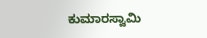ಕುಮಾರಸ್ವಾಮಿ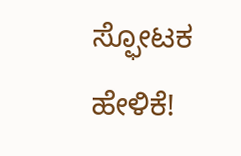ಸ್ಫೋಟಕ ಹೇಳಿಕೆ!